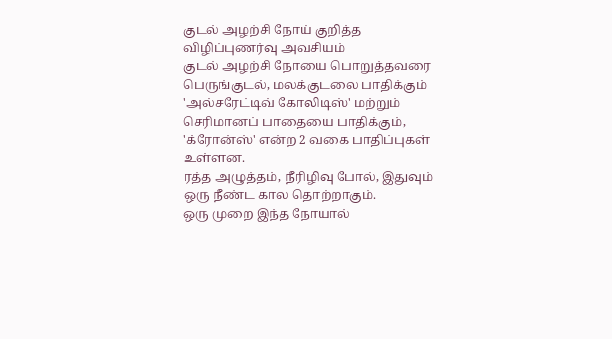குடல் அழற்சி நோய் குறித்த விழிப்புணர்வு அவசியம்
குடல் அழற்சி நோயை பொறுத்தவரை பெருங்குடல், மலக்குடலை பாதிக்கும் 'அல்சரேட்டிவ் கோலிடிஸ்' மற்றும் செரிமானப் பாதையை பாதிக்கும், 'க்ரோன்ஸ்' என்ற 2 வகை பாதிப்புகள் உள்ளன.
ரத்த அழுத்தம், நீரிழிவு போல், இதுவும் ஒரு நீண்ட கால தொற்றாகும்.
ஒரு முறை இந்த நோயால்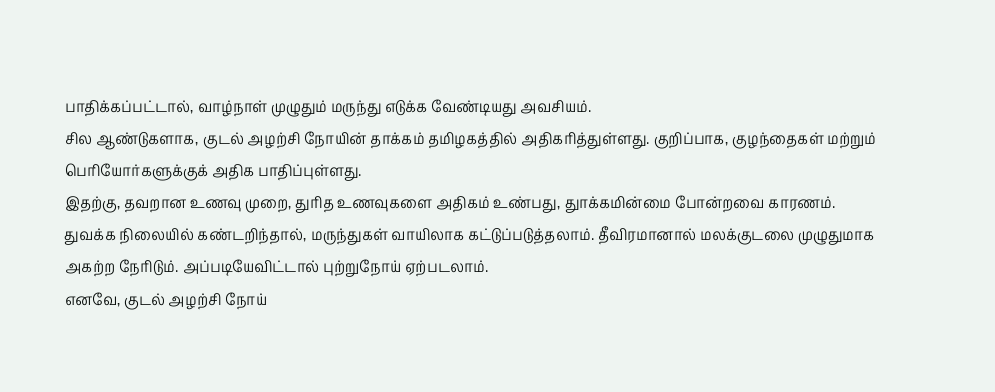பாதிக்கப்பட்டால், வாழ்நாள் முழுதும் மருந்து எடுக்க வேண்டியது அவசியம்.
சில ஆண்டுகளாக, குடல் அழற்சி நோயின் தாக்கம் தமிழகத்தில் அதிகரித்துள்ளது. குறிப்பாக, குழந்தைகள் மற்றும் பெரியோர்களுக்குக் அதிக பாதிப்புள்ளது.
இதற்கு, தவறான உணவு முறை, துரித உணவுகளை அதிகம் உண்பது, துாக்கமின்மை போன்றவை காரணம்.
துவக்க நிலையில் கண்டறிந்தால், மருந்துகள் வாயிலாக கட்டுப்படுத்தலாம். தீவிரமானால் மலக்குடலை முழுதுமாக அகற்ற நேரிடும். அப்படியேவிட்டால் புற்றுநோய் ஏற்படலாம்.
எனவே, குடல் அழற்சி நோய்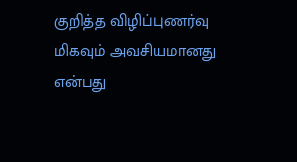குறித்த விழிப்புணர்வு மிகவும் அவசியமானது என்பது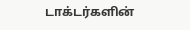டாக்டர்களின்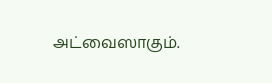அட்வைஸாகும்.